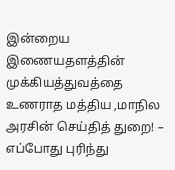இன்றைய இணையதளத்தின் முக்கியத்துவத்தை உணராத மத்திய ,மாநில அரசின் செய்தித் துறை! – எப்போது புரிந்து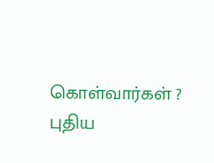கொள்வார்கள் ? புதிய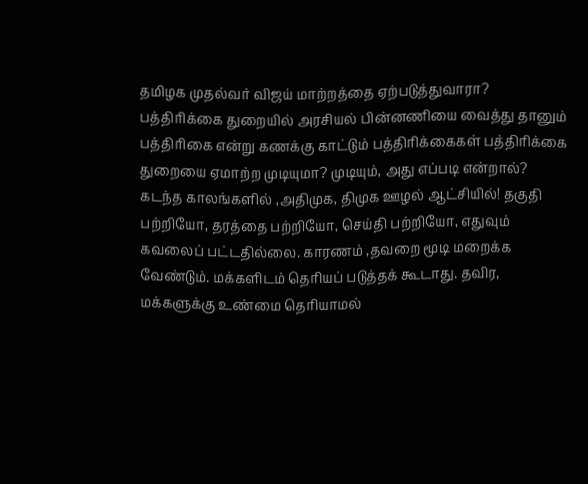தமிழக முதல்வர் விஜய் மாற்றத்தை ஏற்படுத்துவாரா?
பத்திரிக்கை துறையில் அரசியல் பின்னணியை வைத்து தானும் பத்திரிகை என்று கணக்கு காட்டும் பத்திரிக்கைகள் பத்திரிக்கை துறையை ஏமாற்ற முடியுமா? முடியும், அது எப்படி என்றால்? கடந்த காலங்களில் ,அதிமுக, திமுக ஊழல் ஆட்சியில்! தகுதி பற்றியோ, தரத்தை பற்றியோ, செய்தி பற்றியோ, எதுவும் கவலைப் பட்டதில்லை. காரணம் ,தவறை மூடி மறைக்க வேண்டும். மக்களிடம் தெரியப் படுத்தக் கூடாது. தவிர, மக்களுக்கு உண்மை தெரியாமல்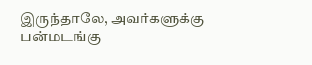இருந்தாலே, அவர்களுக்கு பன்மடங்கு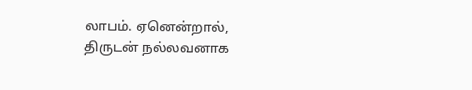லாபம். ஏனென்றால், திருடன் நல்லவனாக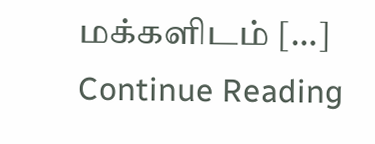மக்களிடம் […]
Continue Reading